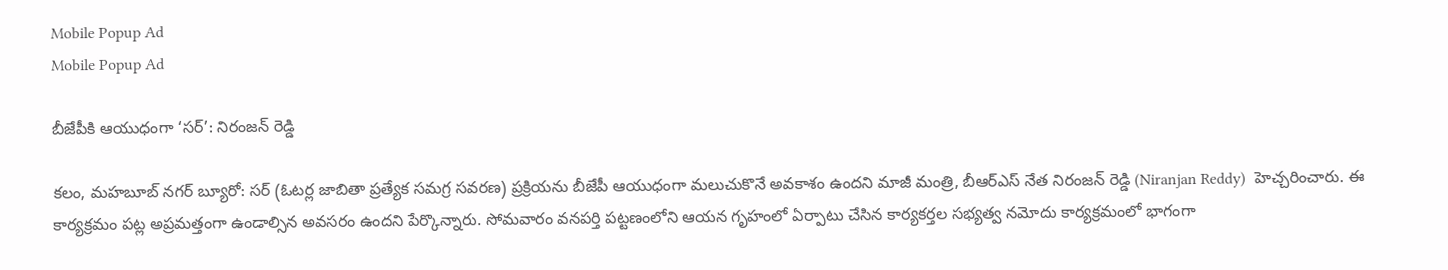Mobile Popup Ad
Mobile Popup Ad

బీజేపీకి ఆయుధంగా ‘సర్’: నిరంజన్ రెడ్డి

కలం, మహబూబ్ నగర్ బ్యూరో: సర్ (ఓటర్ల జాబితా ప్రత్యేక సమగ్ర సవరణ) ప్రక్రియను బీజేపీ ఆయుధంగా మలుచుకొనే అవకాశం ఉందని మాజీ మంత్రి, బీఆర్ఎస్ నేత నిరంజన్ రెడ్డి (Niranjan Reddy)  హెచ్చరించారు. ఈ కార్యక్రమం పట్ల అప్రమత్తంగా ఉండాల్సిన అవసరం ఉందని పేర్కొన్నారు. సోమవారం వనపర్తి పట్టణంలోని ఆయన గృహంలో ఏర్పాటు చేసిన కార్యకర్తల సభ్యత్వ నమోదు కార్యక్రమంలో భాగంగా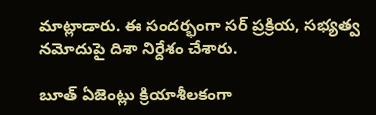మాట్లాడారు. ఈ సందర్భంగా సర్ ప్రక్రియ, సభ్యత్వ నమోదుపై దిశా నిర్దేశం చేశారు.

బూత్ ఏజెంట్లు క్రియాశీలకంగా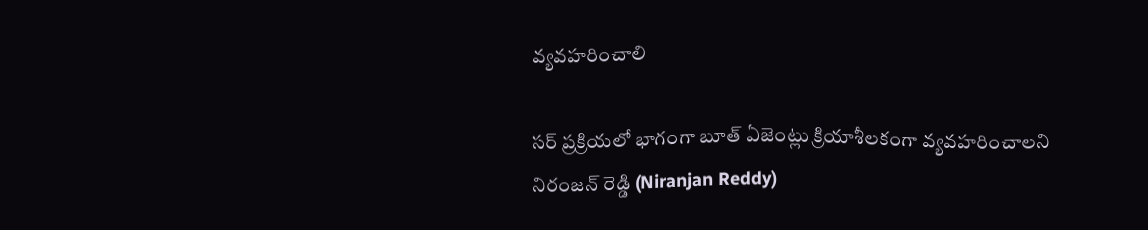వ్యవహరించాలి

సర్ ప్రక్రియలో భాగంగా బూత్ ఏజెంట్లు క్రియాశీలకంగా వ్యవహరించాలని నిరంజన్ రెడ్డి (Niranjan Reddy)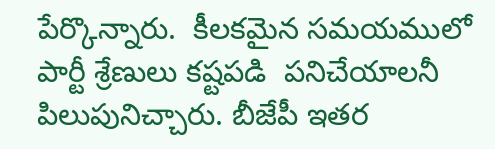పేర్కొన్నారు.  కీలకమైన సమయములో పార్టీ శ్రేణులు కష్టపడి  పనిచేయాలనీ పిలుపునిచ్చారు. బీజేపీ ఇతర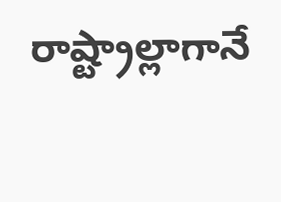రాష్ట్రాల్లాగానే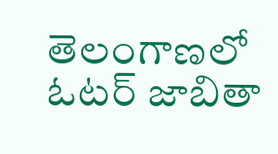తెలంగాణలో ఓటర్ జాబితా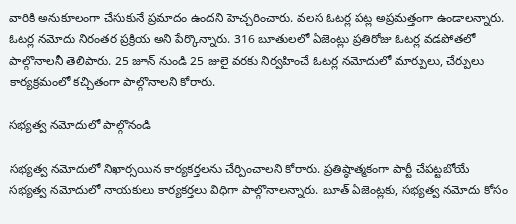వారికి అనుకూలంగా చేసుకునే ప్రమాదం ఉందని హెచ్చరించారు. వలస ఓటర్ల పట్ల అప్రమత్తంగా ఉండాలన్నారు. ఓటర్ల నమోదు నిరంతర ప్రక్రియ అని పేర్కొన్నారు. 316 బూతులలో ఏజెంట్లు ప్రతిరోజు ఓటర్ల వడపోతలో పాల్గొనాలనీ తెలిపారు. 25 జూన్ నుండి 25 జులై వరకు నిర్వహించే ఓటర్ల నమోదులో మార్పులు, చేర్పులు కార్యక్రమంలో కచ్చితంగా పాల్గొనాలని కోరారు.

సభ్యత్వ నమోదులో పాల్గొనండి

సభ్యత్వ నమోదులో నిఖార్సయిన కార్యకర్తలను చేర్పించాలని కోరారు. ప్రతిష్ఠాత్మకంగా పార్టీ చేపట్టబోయే సభ్యత్వ నమోదులో నాయకులు కార్యకర్తలు విధిగా పాల్గొనాలన్నారు. బూత్ ఏజెంట్లకు, సభ్యత్వ నమోదు కోసం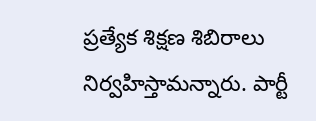ప్రత్యేక శిక్షణ శిబిరాలు నిర్వహిస్తామన్నారు. పార్టీ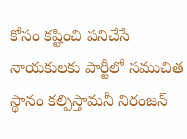కోసం కష్టించి పనిచేసే నాయకులకు పార్టీలో సముచిత స్థానం కల్పిస్తామనీ నిరంజన్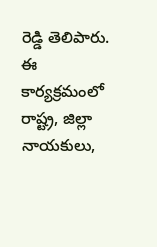రెడ్డి తెలిపారు. ఈ కార్యక్రమంలో రాష్ట్ర, జిల్లా నాయకులు,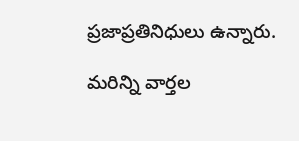ప్రజాప్రతినిధులు ఉన్నారు.

మ‌రిన్ని వార్త‌ల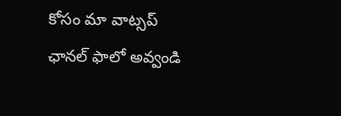కోసం మా వాట్స‌ప్ ఛాన‌ల్ ఫాలో అవ్వండి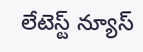లేటెస్ట్ న్యూస్‌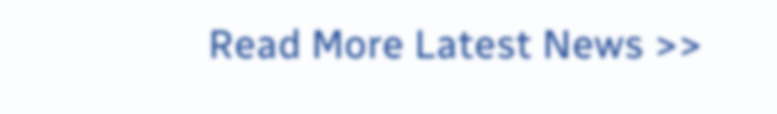Read More Latest News >>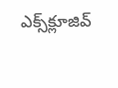ఎక్స్‌క్లూజివ్‌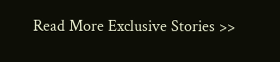Read More Exclusive Stories >>